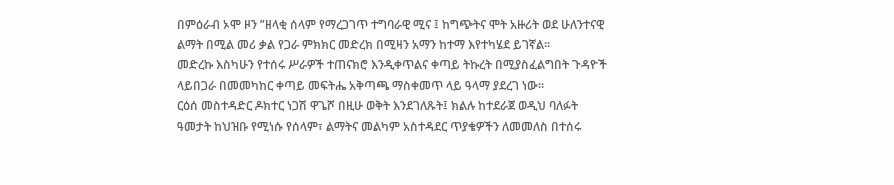በምዕራብ ኦሞ ዞን ”ዘላቂ ሰላም የማረጋገጥ ተግባራዊ ሚና ፤ ከግጭትና ሞት አዙሪት ወደ ሁለንተናዊ ልማት በሚል መሪ ቃል የጋራ ምክክር መድረክ በሚዛን አማን ከተማ እየተካሄደ ይገኛል።
መድረኩ እስካሁን የተሰሩ ሥራዎች ተጠናክሮ እንዲቀጥልና ቀጣይ ትኩረት በሚያስፈልግበት ጉዳዮች ላይበጋራ በመመካከር ቀጣይ መፍትሔ አቅጣጫ ማስቀመጥ ላይ ዓላማ ያደረገ ነው።
ርዕሰ መስተዳድር ዶክተር ነጋሽ ዋጌሾ በዚሁ ወቅት እንደገለጹት፤ ክልሉ ከተደራጀ ወዲህ ባለፉት ዓመታት ከህዝቡ የሚነሱ የሰላም፣ ልማትና መልካም አስተዳደር ጥያቄዎችን ለመመለስ በተሰሩ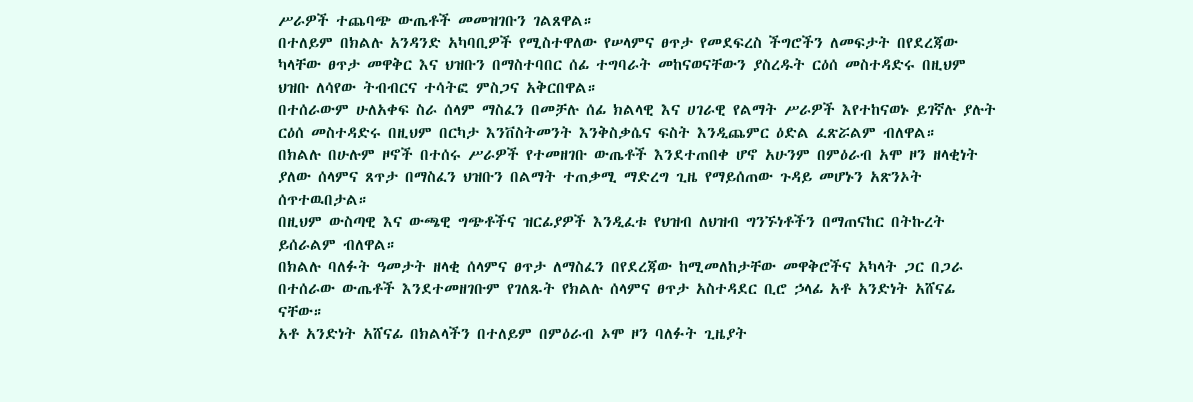ሥራዎች ተጨባጭ ውጤቶች መመዝገቡን ገልጸዋል።
በተለይም በክልሉ አንዳንድ አካባቢዎች የሚስተዋለው የሠላምና ፀጥታ የመደፍረስ ችግሮችን ለመፍታት በየደረጃው ካላቸው ፀጥታ መዋቅር እና ህዝቡን በማስተባበር ሰፊ ተግባራት መከናወናቸውን ያስረዱት ርዕሰ መስተዳድሩ በዚህም ህዝቡ ለሳየው ትብብርና ተሳትፎ ምስጋና አቅርበዋል።
በተሰራውም ሁለአቀፍ ስራ ሰላም ማስፈን በመቻሉ ሰፊ ክልላዊ እና ሀገራዊ የልማት ሥራዎች እየተከናወኑ ይገኛሉ ያሉት ርዕሰ መስተዳድሩ በዚህም በርካታ እንቨስትመንት እንቅስቃሴና ፍስት እንዲጨምር ዕድል ፈጽሯልም ብለዋል።
በክልሉ በሁሉም ዞኖች በተሰሩ ሥራዎች የተመዘገቡ ውጤቶች እንደተጠበቀ ሆኖ አሁንም በምዕራብ አሞ ዞን ዘላቂነት ያለው ሰላምና ጸጥታ በማስፈን ህዝቡን በልማት ተጠቃሚ ማድረግ ጊዜ የማይሰጠው ጉዳይ መሆኑን አጽንኦት ሰጥተዉበታል።
በዚህም ውስጣዊ እና ውጫዊ ግጭቶችና ዝርፊያዎች እንዲፈቱ የህዝብ ለህዝብ ግንኙነቶችን በማጠናከር በትኩረት ይሰራልም ብለዋል።
በክልሉ ባለፉት ዓመታት ዘላቂ ሰላምና ፀጥታ ለማስፈን በየደረጃው ከሚመለከታቸው መዋቅሮችና አካላት ጋር በጋራ በተሰራው ውጤቶች እንደተመዘገቡም የገለጹት የክልሉ ሰላምና ፀጥታ አስተዳደር ቢሮ ኃላፊ አቶ አንድነት አሸናፊ ናቸው።
አቶ አንድነት አሸናፊ በክልላችን በተለይም በምዕራብ ኦሞ ዞን ባለፉት ጊዜያት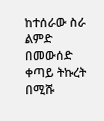ከተሰራው ስራ ልምድ በመውሰድ ቀጣይ ትኩረት በሚሹ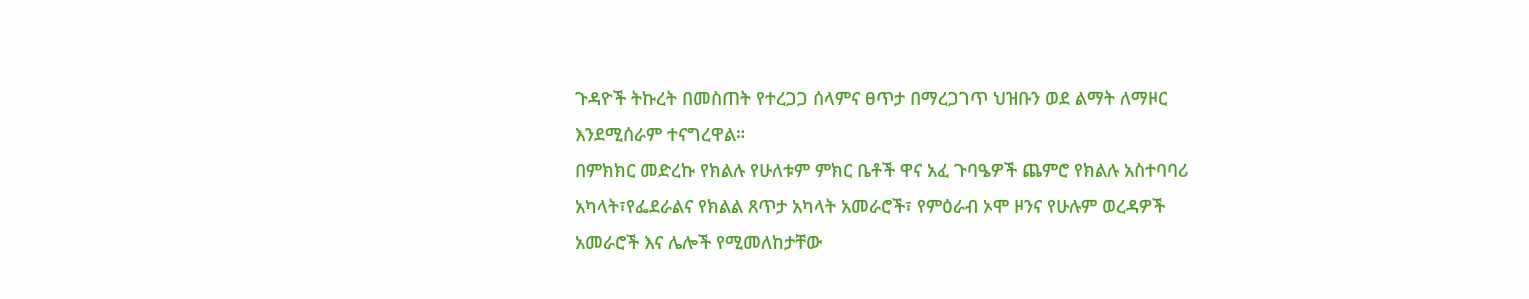ጉዳዮች ትኩረት በመስጠት የተረጋጋ ሰላምና ፀጥታ በማረጋገጥ ህዝቡን ወደ ልማት ለማዞር እንደሚሰራም ተናግረዋል።
በምክክር መድረኩ የክልሉ የሁለቱም ምክር ቤቶች ዋና አፈ ጉባዔዎች ጨምሮ የክልሉ አስተባባሪ አካላት፣የፌደራልና የክልል ጸጥታ አካላት አመራሮች፣ የምዕራብ ኦሞ ዞንና የሁሉም ወረዳዎች አመራሮች እና ሌሎች የሚመለከታቸው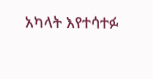አካላት እየተሳተፉ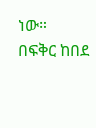ነው።
በፍቅር ከበደ